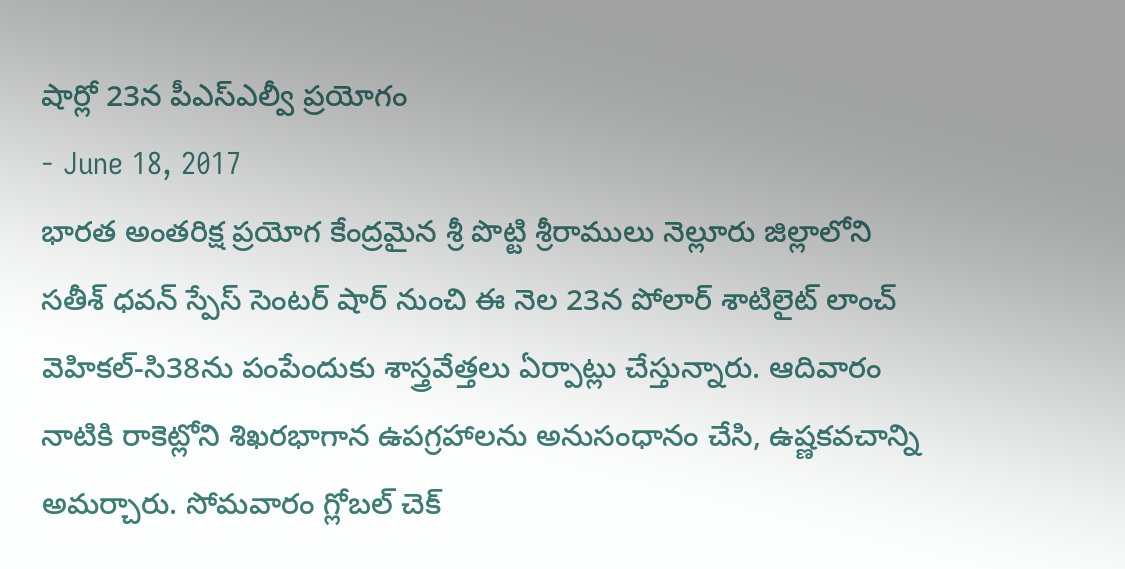షార్లో 23న పీఎస్ఎల్వీ ప్రయోగం
- June 18, 2017
భారత అంతరిక్ష ప్రయోగ కేంద్రమైన శ్రీ పొట్టి శ్రీరాములు నెల్లూరు జిల్లాలోని సతీశ్ ధవన్ స్పేస్ సెంటర్ షార్ నుంచి ఈ నెల 23న పోలార్ శాటిలైట్ లాంచ్ వెహికల్-సి38ను పంపేందుకు శాస్త్రవేత్తలు ఏర్పాట్లు చేస్తున్నారు. ఆదివారం నాటికి రాకెట్లోని శిఖరభాగాన ఉపగ్రహాలను అనుసంధానం చేసి, ఉష్ణకవచాన్ని అమర్చారు. సోమవారం గ్లోబల్ చెక్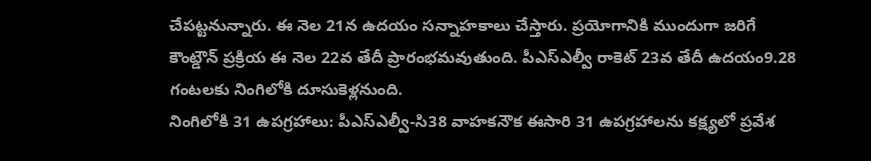చేపట్టనున్నారు. ఈ నెల 21న ఉదయం సన్నాహకాలు చేస్తారు. ప్రయోగానికి ముందుగా జరిగే కౌంట్డౌన్ ప్రక్రియ ఈ నెల 22వ తేదీ ప్రారంభమవుతుంది. పీఎస్ఎల్వీ రాకెట్ 23వ తేదీ ఉదయం9.28 గంటలకు నింగిలోకి దూసుకెళ్లనుంది.
నింగిలోకి 31 ఉపగ్రహాలు: పీఎస్ఎల్వీ-సి38 వాహకనౌక ఈసారి 31 ఉపగ్రహాలను కక్ష్యలో ప్రవేశ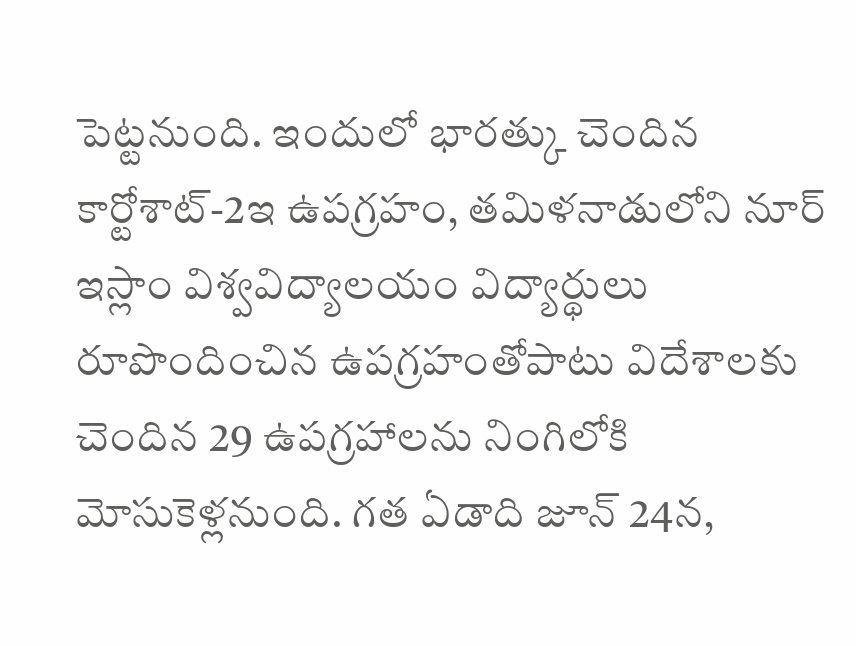పెట్టనుంది. ఇందులో భారత్కు చెందిన కార్టోశాట్-2ఇ ఉపగ్రహం, తమిళనాడులోని నూర్ ఇస్లాం విశ్వవిద్యాలయం విద్యార్థులు రూపొందించిన ఉపగ్రహంతోపాటు విదేశాలకు చెందిన 29 ఉపగ్రహాలను నింగిలోకి మోసుకెళ్లనుంది. గత ఏడాది జూన్ 24న,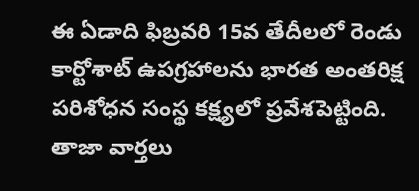ఈ ఏడాది ఫిబ్రవరి 15వ తేదీలలో రెండు కార్టోశాట్ ఉపగ్రహాలను భారత అంతరిక్ష పరిశోధన సంస్థ కక్ష్యలో ప్రవేశపెట్టింది.
తాజా వార్తలు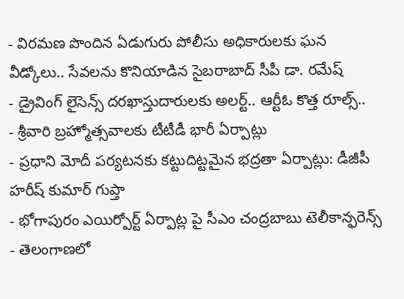- విరమణ పొందిన ఏడుగురు పోలీసు అధికారులకు ఘన వీడ్కోలు.. సేవలను కొనియాడిన సైబరాబాద్ సీపీ డా. రమేష్
- డ్రైవింగ్ లైసెన్స్ దరఖాస్తుదారులకు అలర్ట్.. ఆర్టీఓ కొత్త రూల్స్..
- శ్రీవారి బ్రహ్మోత్సవాలకు టీటీడీ భారీ ఏర్పాట్లు
- ప్రధాని మోదీ పర్యటనకు కట్టుదిట్టమైన భద్రతా ఏర్పాట్లు: డీజీపీ హరీష్ కుమార్ గుప్తా
- భోగాపురం ఎయిర్పోర్ట్ ఏర్పాట్ల పై సీఎం చంద్రబాబు టెలీకాన్ఫరెన్స్
- తెలంగాణలో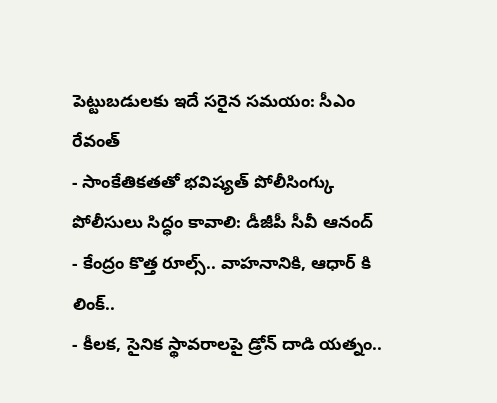పెట్టుబడులకు ఇదే సరైన సమయం: సీఎం రేవంత్
- సాంకేతికతతో భవిష్యత్ పోలీసింగ్కు పోలీసులు సిద్ధం కావాలి: డీజీపీ సీవీ ఆనంద్
- కేంద్రం కొత్త రూల్స్.. వాహనానికి, ఆధార్ కి లింక్..
- కీలక, సైనిక స్థావరాలపై డ్రోన్ దాడి యత్నం..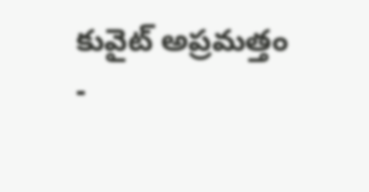కువైట్ అప్రమత్తం
-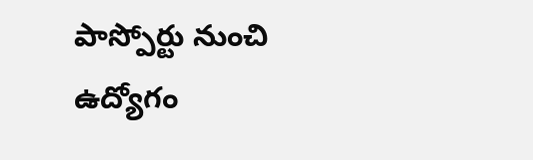పాస్పోర్టు నుంచి ఉద్యోగం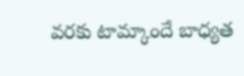వరకు టామ్కాందే బాధ్యత